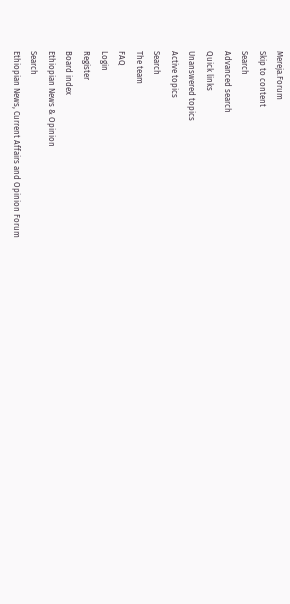Mereja.Forum
Skip to content
Search
Advanced search
Quick links
Unanswered topics
Active topics
Search
The team
FAQ
Login
Register
Board index
Ethiopian News & Opinion
Search
Ethiopian News, Current Affairs and Opinion Forum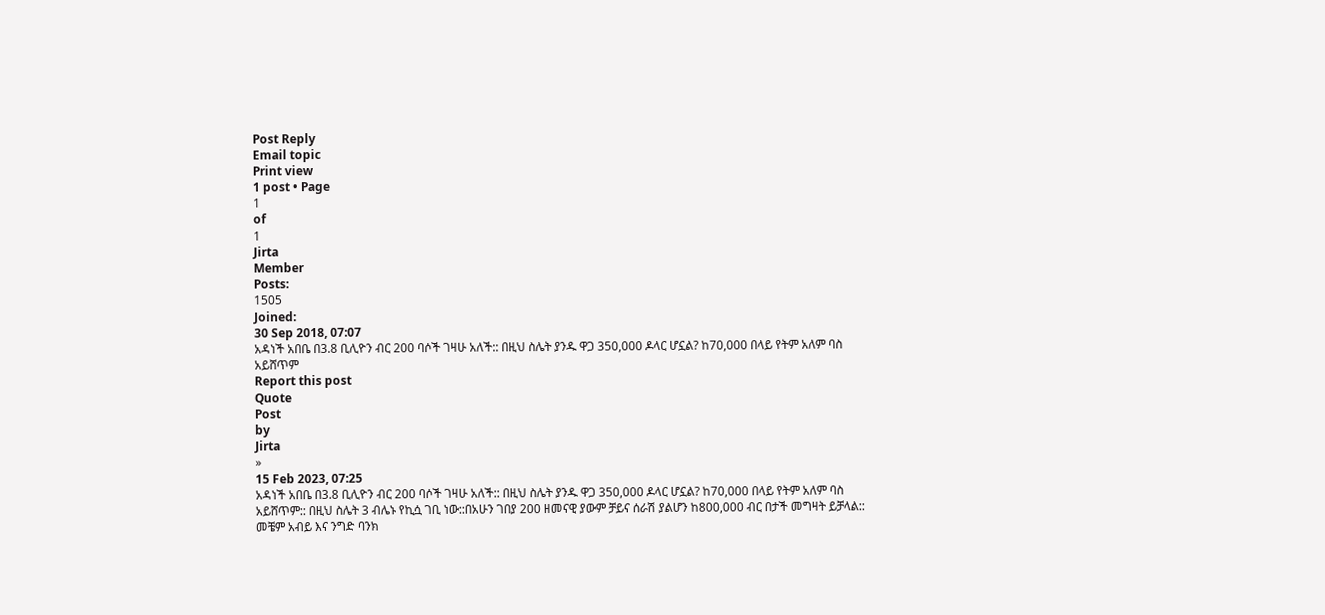Post Reply
Email topic
Print view
1 post • Page
1
of
1
Jirta
Member
Posts:
1505
Joined:
30 Sep 2018, 07:07
አዳነች አበቤ በ3.8 ቢሊዮን ብር 200 ባሶች ገዛሁ አለች:: በዚህ ስሌት ያንዱ ዋጋ 350,000 ዶላር ሆኗል? ከ70,000 በላይ የትም አለም ባስ አይሸጥም
Report this post
Quote
Post
by
Jirta
»
15 Feb 2023, 07:25
አዳነች አበቤ በ3.8 ቢሊዮን ብር 200 ባሶች ገዛሁ አለች:: በዚህ ስሌት ያንዱ ዋጋ 350,000 ዶላር ሆኗል? ከ70,000 በላይ የትም አለም ባስ አይሸጥም:: በዚህ ስሌት 3 ብሌኑ የኪሷ ገቢ ነው::በአሁን ገበያ 200 ዘመናዊ ያውም ቻይና ሰራሽ ያልሆን ከ800,000 ብር በታች መግዛት ይቻላል::
መቼም አብይ እና ንግድ ባንክ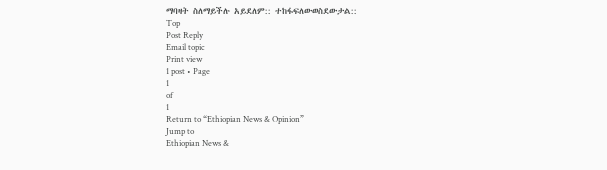ማባዛት ስለማይችሉ አይደለም:: ተከፋፍለውወስደውታል::
Top
Post Reply
Email topic
Print view
1 post • Page
1
of
1
Return to “Ethiopian News & Opinion”
Jump to
Ethiopian News &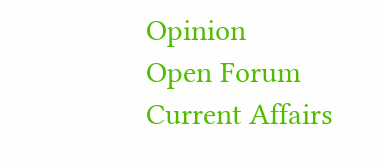Opinion
Open Forum
Current Affairs